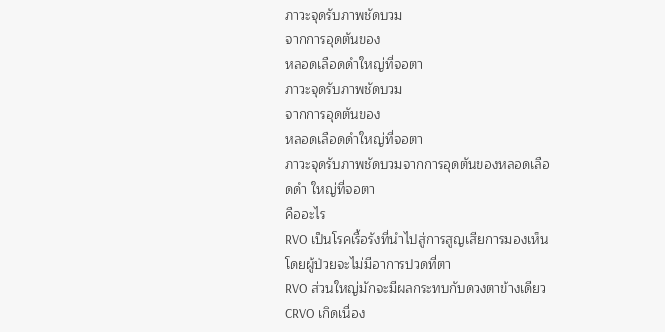ภาวะจุดรับภาพชัดบวม
จากการอุดตันของ
หลอดเลือดดำใหญ่ที่จอตา
ภาวะจุดรับภาพชัดบวม
จากการอุดตันของ
หลอดเลือดดำใหญ่ที่จอตา
ภาวะจุดรับภาพชัดบวมจากการอุดตันของหลอดเลือดดำ ใหญ่ที่จอตา
คืออะไร
RVO เป็นโรคเรื้อรังที่นำไปสู่การสูญเสียการมองเห็น โดยผู้ป่วยจะไม่มีอาการปวดที่ตา
RVO ส่วนใหญ่มักจะมีผลกระทบกับดวงตาข้างเดียว CRVO เกิดเนื่อง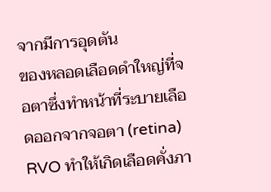จากมีการอุดตัน
ของหลอดเลือดดำใหญ่ที่จอตาซึ่งทำหน้าที่ระบายเลือดออกจากจอตา (retina)
RVO ทำให้เกิดเลือดคั่งภา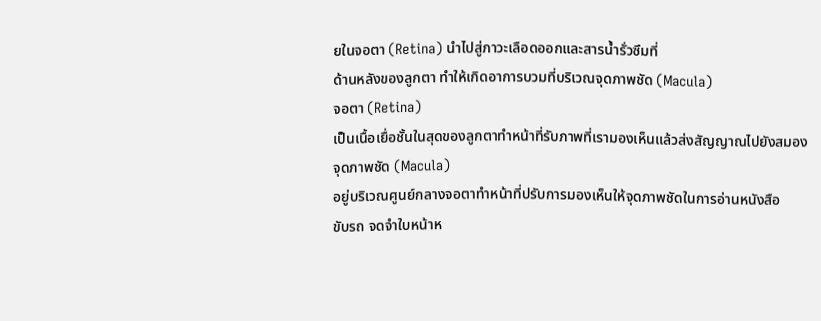ยในจอตา (Retina) นำไปสู่ภาวะเลือดออกและสารน้ำรั่วซึมที่
ด้านหลังของลูกตา ทำให้เกิดอาการบวมที่บริเวณจุดภาพชัด (Macula)
จอตา (Retina)
เป็นเนื้อเยื่อชั้นในสุดของลูกตาทำหน้าที่รับภาพที่เรามองเห็นแล้วส่งสัญญาณไปยังสมอง
จุดภาพชัด (Macula)
อยู่บริเวณศูนย์กลางจอตาทำหน้าที่ปรับการมองเห็นให้จุดภาพชัดในการอ่านหนังสือ
ขับรถ จดจำใบหน้าห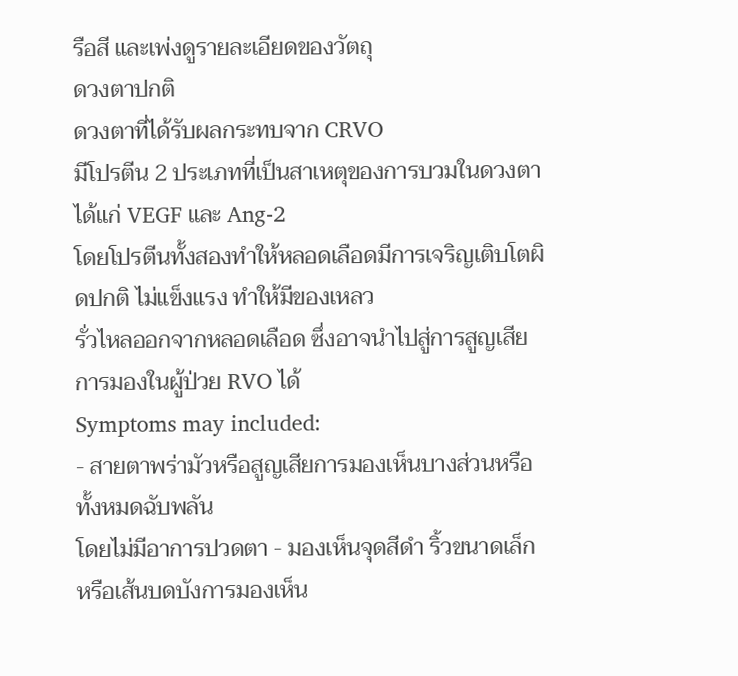รือสี และเพ่งดูรายละเอียดของวัตถุ
ดวงตาปกติ
ดวงตาที่ได้รับผลกระทบจาก CRVO
มีโปรตีน 2 ประเภทที่เป็นสาเหตุของการบวมในดวงตา ได้แก่ VEGF และ Ang-2
โดยโปรตีนทั้งสองทำให้หลอดเลือดมีการเจริญเติบโตผิดปกติ ไม่แข็งแรง ทำให้มีของเหลว
รั่วไหลออกจากหลอดเลือด ซึ่งอาจนำไปสู่การสูญเสียการมองในผู้ป่วย RVO ได้
Symptoms may included:
- สายตาพร่ามัวหรือสูญเสียการมองเห็นบางส่วนหรือทั้งหมดฉับพลัน
โดยไม่มีอาการปวดตา - มองเห็นจุดสีดำ ริ้วขนาดเล็ก หรือเส้นบดบังการมองเห็น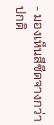- มองเห็นสีซีดจางกว่าปกติ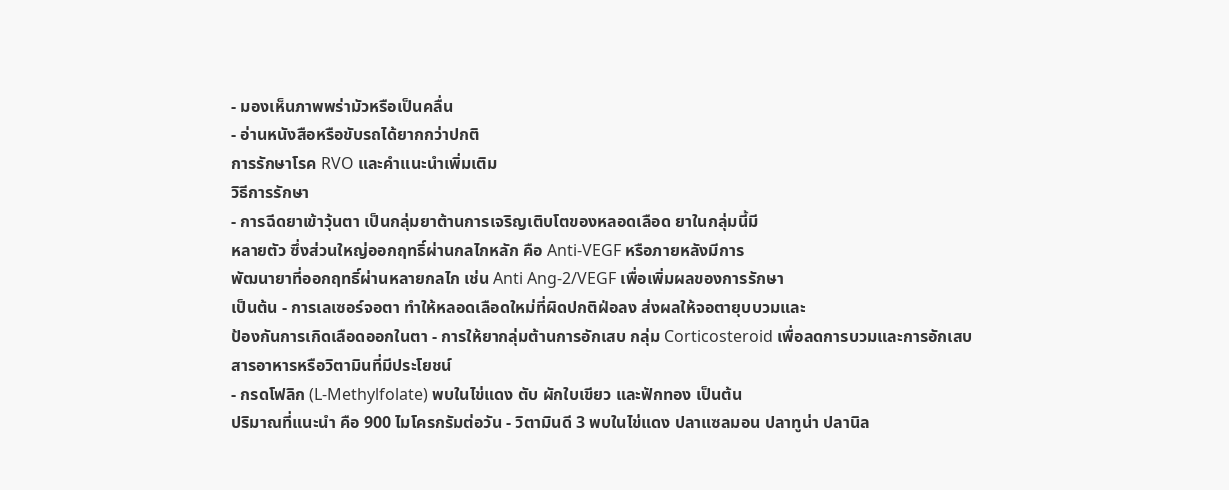- มองเห็นภาพพร่ามัวหรือเป็นคลื่น
- อ่านหนังสือหรือขับรถได้ยากกว่าปกติ
การรักษาโรค RVO และคำแนะนำเพิ่มเติม
วิธีการรักษา
- การฉีดยาเข้าวุ้นตา เป็นกลุ่มยาต้านการเจริญเติบโตของหลอดเลือด ยาในกลุ่มนี้มี
หลายตัว ซึ่งส่วนใหญ่ออกฤทธิ์ผ่านกลไกหลัก คือ Anti-VEGF หรือภายหลังมีการ
พัฒนายาที่ออกฤทธิ์ผ่านหลายกลไก เช่น Anti Ang-2/VEGF เพื่อเพิ่มผลของการรักษา
เป็นต้น - การเลเซอร์จอตา ทำให้หลอดเลือดใหม่ที่ผิดปกติฝ่อลง ส่งผลให้จอตายุบบวมและ
ป้องกันการเกิดเลือดออกในตา - การให้ยากลุ่มต้านการอักเสบ กลุ่ม Corticosteroid เพื่อลดการบวมและการอักเสบ
สารอาหารหรือวิตามินที่มีประโยชน์
- กรดโฟลิก (L-Methylfolate) พบในไข่แดง ตับ ผักใบเขียว และฟักทอง เป็นต้น
ปริมาณที่แนะนำ คือ 900 ไมโครกรัมต่อวัน - วิตามินดี 3 พบในไข่แดง ปลาแซลมอน ปลาทูน่า ปลานิล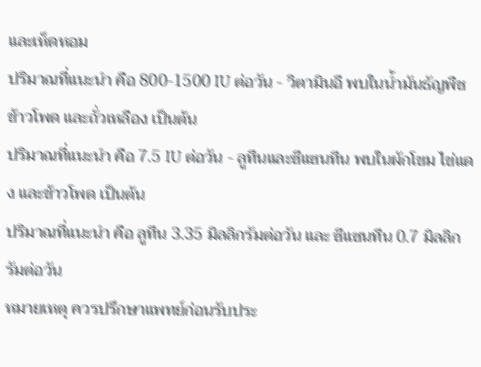และเห็ดหอม
ปริมาณที่แนะนำ คือ 800-1500 IU ต่อวัน - วิตามินอี พบในน้ำมันธัญพืช ข้าวโพด และถั่วเหลือง เป็นต้น
ปริมาณที่แนะนำ คือ 7.5 IU ต่อวัน - ลูทีนและซีแซนทีน พบในผักโขม ไข่แดง และข้าวโพด เป็นต้น
ปริมาณที่แนะนำ คือ ลูทีน 3.35 มิลลิกรัมต่อวัน และ ซีแซนทีน 0.7 มิลลิกรัมต่อวัน
หมายเหตุ ควรปรึกษาแพทย์ก่อนรับประ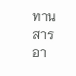ทานสารอา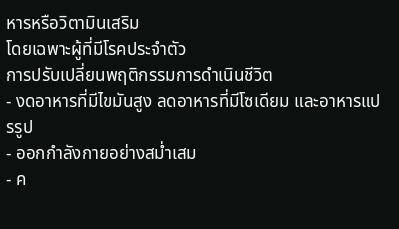หารหรือวิตามินเสริม
โดยเฉพาะผู้ที่มีโรคประจำตัว
การปรับเปลี่ยนพฤติกรรมการดำเนินชีวิต
- งดอาหารที่มีไขมันสูง ลดอาหารที่มีโซเดียม และอาหารแปรรูป
- ออกกำลังกายอย่างสม่ำเสม
- ค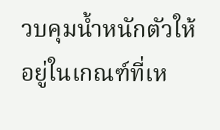วบคุมน้ำหนักตัวให้อยู่ในเกณฑ์ที่เห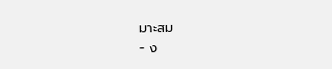มาะสม
- ง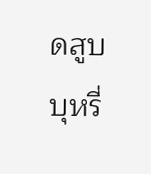ดสูบบุหรี่